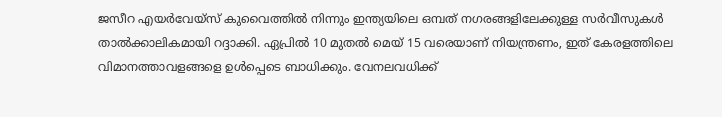ജസീറ എയർവേയ്സ് കുവൈത്തിൽ നിന്നും ഇന്ത്യയിലെ ഒമ്പത് നഗരങ്ങളിലേക്കുള്ള സർവീസുകൾ താൽക്കാലികമായി റദ്ദാക്കി. ഏപ്രിൽ 10 മുതൽ മെയ് 15 വരെയാണ് നിയന്ത്രണം, ഇത് കേരളത്തിലെ വിമാനത്താവളങ്ങളെ ഉൾപ്പെടെ ബാധിക്കും. വേനലവധിക്ക്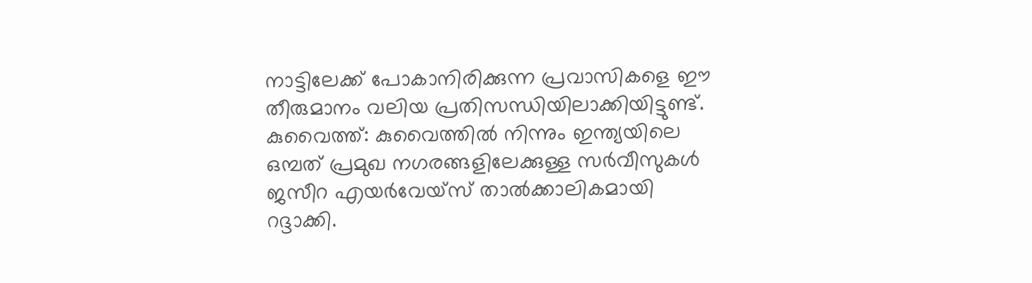നാട്ടിലേക്ക് പോകാനിരിക്കുന്ന പ്രവാസികളെ ഈ തീരുമാനം വലിയ പ്രതിസന്ധിയിലാക്കിയിട്ടുണ്ട്.
കുവൈത്ത്: കുവൈത്തിൽ നിന്നും ഇന്ത്യയിലെ ഒമ്പത് പ്രമുഖ നഗരങ്ങളിലേക്കുള്ള സർവീസുകൾ ജസീറ എയർവേയ്സ് താൽക്കാലികമായി റദ്ദാക്കി.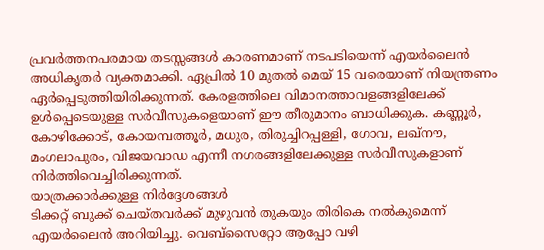പ്രവർത്തനപരമായ തടസ്സങ്ങൾ കാരണമാണ് നടപടിയെന്ന് എയർലൈൻ അധികൃതർ വ്യക്തമാക്കി. ഏപ്രിൽ 10 മുതൽ മെയ് 15 വരെയാണ് നിയന്ത്രണം ഏർപ്പെടുത്തിയിരിക്കുന്നത്. കേരളത്തിലെ വിമാനത്താവളങ്ങളിലേക്ക് ഉൾപ്പെടെയുള്ള സർവീസുകളെയാണ് ഈ തീരുമാനം ബാധിക്കുക. കണ്ണൂർ, കോഴിക്കോട്, കോയമ്പത്തൂർ, മധുര, തിരുച്ചിറപ്പള്ളി, ഗോവ, ലഖ്നൗ, മംഗലാപുരം, വിജയവാഡ എന്നീ നഗരങ്ങളിലേക്കുള്ള സർവീസുകളാണ് നിർത്തിവെച്ചിരിക്കുന്നത്.
യാത്രക്കാർക്കുള്ള നിർദ്ദേശങ്ങൾ
ടിക്കറ്റ് ബുക്ക് ചെയ്തവർക്ക് മുഴുവൻ തുകയും തിരികെ നൽകുമെന്ന് എയർലൈൻ അറിയിച്ചു. വെബ്സൈറ്റോ ആപ്പോ വഴി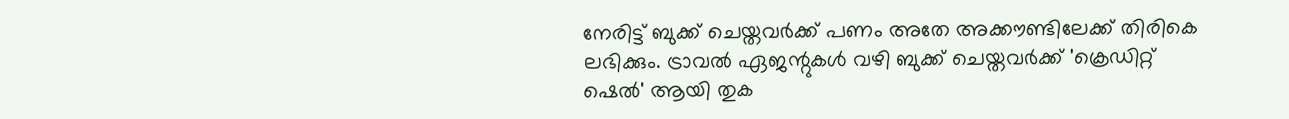നേരിട്ട് ബുക്ക് ചെയ്തവർക്ക് പണം അതേ അക്കൗണ്ടിലേക്ക് തിരികെ ലഭിക്കും. ട്രാവൽ ഏജന്റുകൾ വഴി ബുക്ക് ചെയ്തവർക്ക് 'ക്രെഡിറ്റ് ഷെൽ' ആയി തുക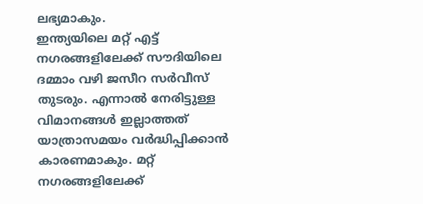ലഭ്യമാകും.
ഇന്ത്യയിലെ മറ്റ് എട്ട് നഗരങ്ങളിലേക്ക് സൗദിയിലെ ദമ്മാം വഴി ജസീറ സർവീസ് തുടരും. എന്നാൽ നേരിട്ടുള്ള വിമാനങ്ങൾ ഇല്ലാത്തത് യാത്രാസമയം വർദ്ധിപ്പിക്കാൻ കാരണമാകും. മറ്റ് നഗരങ്ങളിലേക്ക്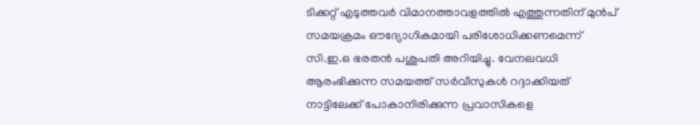ടിക്കറ്റ് എടുത്തവർ വിമാനത്താവളത്തിൽ എത്തുന്നതിന് മുൻപ് സമയക്രമം ഔദ്യോഗികമായി പരിശോധിക്കണമെന്ന് സി.ഇ.ഒ ഭരതൻ പശുപതി അറിയിച്ചു. വേനലവധി ആരംഭിക്കുന്ന സമയത്ത് സർവീസുകൾ റദ്ദാക്കിയത് നാട്ടിലേക്ക് പോകാനിരിക്കുന്ന പ്രവാസികളെ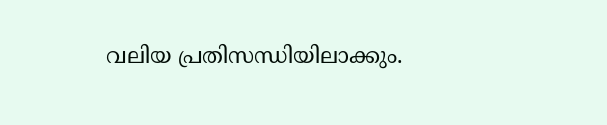വലിയ പ്രതിസന്ധിയിലാക്കും.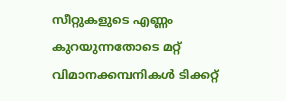സീറ്റുകളുടെ എണ്ണം കുറയുന്നതോടെ മറ്റ് വിമാനക്കമ്പനികൾ ടിക്കറ്റ്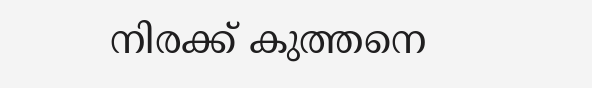നിരക്ക് കുത്തനെ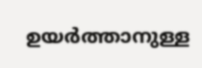ഉയർത്താനുള്ള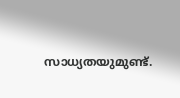സാധ്യതയുമുണ്ട്.